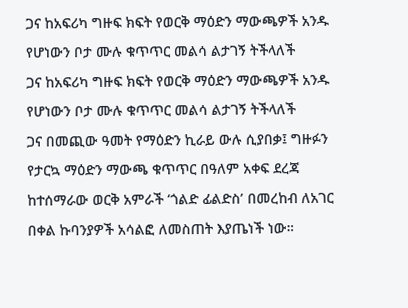ጋና ከአፍሪካ ግዙፍ ክፍት የወርቅ ማዕድን ማውጫዎች አንዱ የሆነውን ቦታ ሙሉ ቁጥጥር መልሳ ልታገኝ ትችላለች
ጋና ከአፍሪካ ግዙፍ ክፍት የወርቅ ማዕድን ማውጫዎች አንዱ የሆነውን ቦታ ሙሉ ቁጥጥር መልሳ ልታገኝ ትችላለች
ጋና በመጪው ዓመት የማዕድን ኪራይ ውሉ ሲያበቃ፤ ግዙፉን የታርኳ ማዕድን ማውጫ ቁጥጥር በዓለም አቀፍ ደረጃ ከተሰማራው ወርቅ አምራች ‘ጎልድ ፊልድስ’ በመረከብ ለአገር በቀል ኩባንያዎች አሳልፎ ለመስጠት እያጤነች ነው።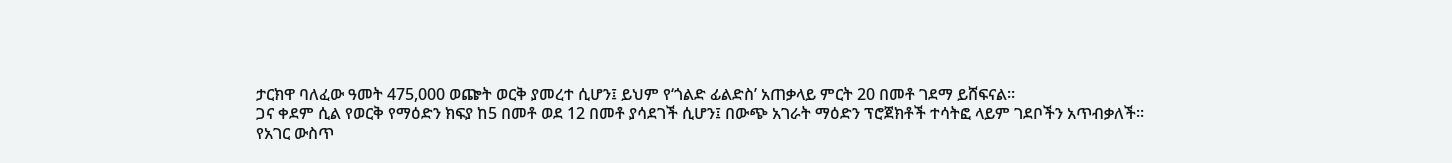ታርክዋ ባለፈው ዓመት 475,000 ወጬት ወርቅ ያመረተ ሲሆን፤ ይህም የ‘ጎልድ ፊልድስ’ አጠቃላይ ምርት 20 በመቶ ገደማ ይሸፍናል፡፡
ጋና ቀደም ሲል የወርቅ የማዕድን ክፍያ ከ5 በመቶ ወደ 12 በመቶ ያሳደገች ሲሆን፤ በውጭ አገራት ማዕድን ፕሮጀክቶች ተሳትፎ ላይም ገደቦችን አጥብቃለች፡፡
የአገር ውስጥ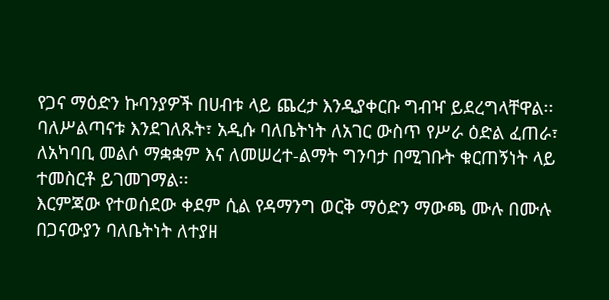የጋና ማዕድን ኩባንያዎች በሀብቱ ላይ ጨረታ እንዲያቀርቡ ግብዣ ይደረግላቸዋል፡፡
ባለሥልጣናቱ እንደገለጹት፣ አዲሱ ባለቤትነት ለአገር ውስጥ የሥራ ዕድል ፈጠራ፣ ለአካባቢ መልሶ ማቋቋም እና ለመሠረተ-ልማት ግንባታ በሚገቡት ቁርጠኝነት ላይ ተመስርቶ ይገመገማል፡፡
እርምጃው የተወሰደው ቀደም ሲል የዳማንግ ወርቅ ማዕድን ማውጫ ሙሉ በሙሉ በጋናውያን ባለቤትነት ለተያዘ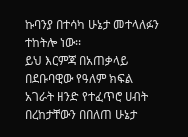ኩባንያ በተሳካ ሁኔታ መተላለፉን ተከትሎ ነው፡፡
ይህ እርምጃ በአጠቃላይ በደቡባዊው የዓለም ክፍል አገራት ዘንድ የተፈጥሮ ሀብት በረከታቸውን በበለጠ ሁኔታ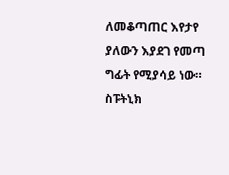ለመቆጣጠር እየታየ ያለውን እያደገ የመጣ ግፊት የሚያሳይ ነው።
ስፑትኒክ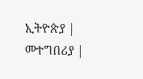ኢትዮጵያ | መተግበሪያ |